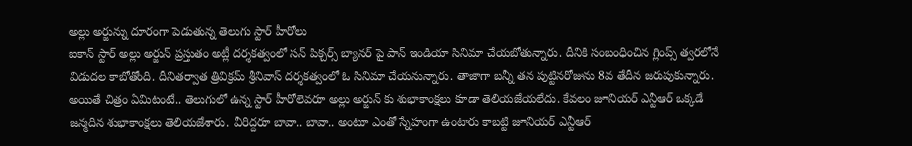అల్లు అర్జున్ను దూరంగా పెడుతున్న తెలుగు స్టార్ హీరోలు
ఐకాన్ స్టార్ అల్లు అర్జున్ ప్రస్తుతం అట్లీ దర్శకత్వంలో సన్ పిక్చర్స్ బ్యానర్ పై పాన్ ఇండియా సినిమా చేయబోతున్నారు. దీనికి సంబంధించిన గ్లింప్స్ త్వరలోనే విడుదల కాబోతోంది. దీనితర్వాత త్రివిక్రమ్ శ్రీనివాస్ దర్శకత్వంలో ఓ సినిమా చేయనున్నారు. తాజాగా బన్నీ తన పుట్టినరోజును 8వ తేదీన జరుపుకున్నారు. అయితే చిత్రం ఏమిటంటే.. తెలుగులో ఉన్న స్టార్ హీరోలెవరూ అల్లు అర్జున్ కు శుభాకాంక్షలు కూడా తెలియజేయలేదు. కేవలం జూనియర్ ఎన్టీఆర్ ఒక్కడే జన్మదిన శుభాకాంక్షలు తెలియజేశారు. వీరిద్దరూ బావా.. బావా.. అంటూ ఎంతో స్నేహంగా ఉంటారు కాబట్టి జూనియర్ ఎన్టీఆర్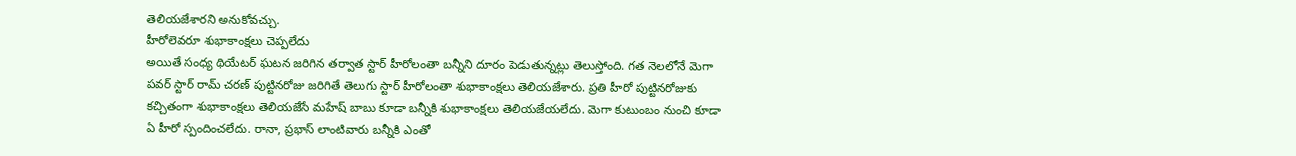తెలియజేశారని అనుకోవచ్చు.
హీరోలెవరూ శుభాకాంక్షలు చెప్పలేదు
అయితే సంధ్య థియేటర్ ఘటన జరిగిన తర్వాత స్టార్ హీరోలంతా బన్నీని దూరం పెడుతున్నట్లు తెలుస్తోంది. గత నెలలోనే మెగా పవర్ స్టార్ రామ్ చరణ్ పుట్టినరోజు జరిగితే తెలుగు స్టార్ హీరోలంతా శుభాకాంక్షలు తెలియజేశారు. ప్రతి హీరో పుట్టినరోజుకు కచ్చితంగా శుభాకాంక్షలు తెలియజేసే మహేష్ బాబు కూడా బన్నీకి శుభాకాంక్షలు తెలియజేయలేదు. మెగా కుటుంబం నుంచి కూడా ఏ హీరో స్పందించలేదు. రానా, ప్రభాస్ లాంటివారు బన్నీకి ఎంతో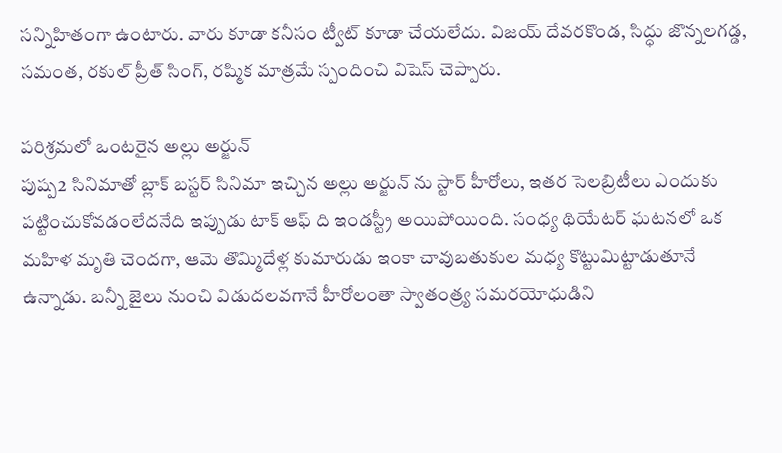సన్నిహితంగా ఉంటారు. వారు కూడా కనీసం ట్వీట్ కూడా చేయలేదు. విజయ్ దేవరకొండ, సిద్ధు జొన్నలగడ్డ, సమంత, రకుల్ ప్రీత్ సింగ్, రష్మిక మాత్రమే స్పందించి విషెస్ చెప్పారు.

పరిశ్రమలో ఒంటరైన అల్లు అర్జున్
పుష్ప2 సినిమాతో బ్లాక్ బస్టర్ సినిమా ఇచ్చిన అల్లు అర్జున్ ను స్టార్ హీరోలు, ఇతర సెలబ్రిటీలు ఎందుకు పట్టించుకోవడంలేదనేది ఇప్పుడు టాక్ ఆఫ్ ది ఇండస్ట్రీ అయిపోయింది. సంధ్య థియేటర్ ఘటనలో ఒక మహిళ మృతి చెందగా, ఆమె తొమ్మిదేళ్ల కుమారుడు ఇంకా చావుబతుకుల మధ్య కొట్టుమిట్టాడుతూనే ఉన్నాడు. బన్నీ జైలు నుంచి విడుదలవగానే హీరోలంతా స్వాతంత్ర్య సమరయోధుడిని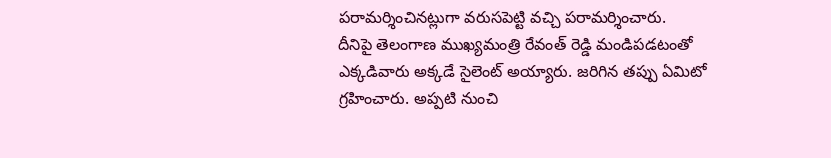పరామర్శించినట్లుగా వరుసపెట్టి వచ్చి పరామర్శించారు.
దీనిపై తెలంగాణ ముఖ్యమంత్రి రేవంత్ రెడ్డి మండిపడటంతో ఎక్కడివారు అక్కడే సైలెంట్ అయ్యారు. జరిగిన తప్పు ఏమిటో గ్రహించారు. అప్పటి నుంచి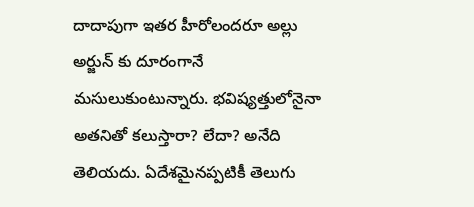దాదాపుగా ఇతర హీరోలందరూ అల్లు అర్జున్ కు దూరంగానే మసులుకుంటున్నారు. భవిష్యత్తులోనైనా అతనితో కలుస్తారా? లేదా? అనేది తెలియదు. ఏదేశమైనప్పటికీ తెలుగు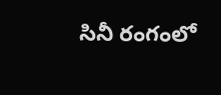సినీ రంగంలో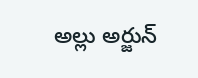అల్లు అర్జున్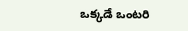ఒక్కడే ఒంటరి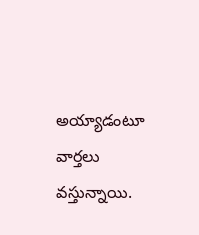అయ్యాడంటూ వార్తలు వస్తున్నాయి.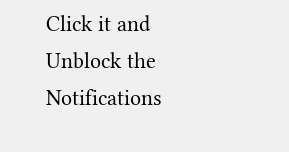Click it and Unblock the Notifications